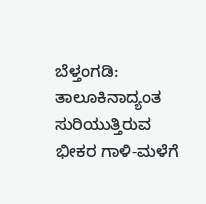ಬೆಳ್ತಂಗಡಿ: ತಾಲೂಕಿನಾದ್ಯಂತ ಸುರಿಯುತ್ತಿರುವ ಭೀಕರ ಗಾಳಿ-ಮಳೆಗೆ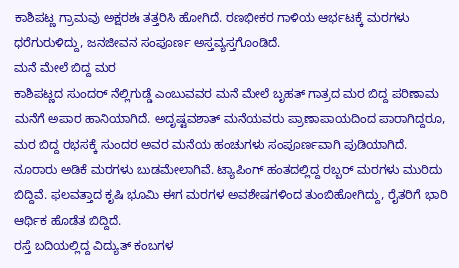ಕಾಶಿಪಟ್ಣ ಗ್ರಾಮವು ಅಕ್ಷರಶಃ ತತ್ತರಿಸಿ ಹೋಗಿದೆ. ರಣಭೀಕರ ಗಾಳಿಯ ಆರ್ಭಟಕ್ಕೆ ಮರಗಳು ಧರೆಗುರುಳಿದ್ದು, ಜನಜೀವನ ಸಂಪೂರ್ಣ ಅಸ್ತವ್ಯಸ್ತಗೊಂಡಿದೆ.
ಮನೆ ಮೇಲೆ ಬಿದ್ದ ಮರ
ಕಾಶಿಪಟ್ಣದ ಸುಂದರ್ ನೆಲ್ಲಿಗುಡ್ಡೆ ಎಂಬುವವರ ಮನೆ ಮೇಲೆ ಬೃಹತ್ ಗಾತ್ರದ ಮರ ಬಿದ್ದ ಪರಿಣಾಮ ಮನೆಗೆ ಅಪಾರ ಹಾನಿಯಾಗಿದೆ. ಅದೃಷ್ಟವಶಾತ್ ಮನೆಯವರು ಪ್ರಾಣಾಪಾಯದಿಂದ ಪಾರಾಗಿದ್ದರೂ, ಮರ ಬಿದ್ದ ರಭಸಕ್ಕೆ ಸುಂದರ ಅವರ ಮನೆಯ ಹಂಚುಗಳು ಸಂಪೂರ್ಣವಾಗಿ ಪುಡಿಯಾಗಿದೆ.
ನೂರಾರು ಅಡಿಕೆ ಮರಗಳು ಬುಡಮೇಲಾಗಿವೆ. ಟ್ಯಾಪಿಂಗ್ ಹಂತದಲ್ಲಿದ್ದ ರಬ್ಬರ್ ಮರಗಳು ಮುರಿದು ಬಿದ್ದಿವೆ. ಫಲವತ್ತಾದ ಕೃಷಿ ಭೂಮಿ ಈಗ ಮರಗಳ ಅವಶೇಷಗಳಿಂದ ತುಂಬಿಹೋಗಿದ್ದು, ರೈತರಿಗೆ ಭಾರಿ ಆರ್ಥಿಕ ಹೊಡೆತ ಬಿದ್ದಿದೆ.
ರಸ್ತೆ ಬದಿಯಲ್ಲಿದ್ದ ವಿದ್ಯುತ್ ಕಂಬಗಳ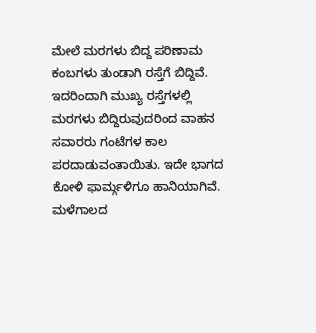ಮೇಲೆ ಮರಗಳು ಬಿದ್ದ ಪರಿಣಾಮ ಕಂಬಗಳು ತುಂಡಾಗಿ ರಸ್ತೆಗೆ ಬಿದ್ದಿವೆ. ಇದರಿಂದಾಗಿ ಮುಖ್ಯ ರಸ್ತೆಗಳಲ್ಲಿ ಮರಗಳು ಬಿದ್ದಿರುವುದರಿಂದ ವಾಹನ ಸವಾರರು ಗಂಟೆಗಳ ಕಾಲ ಪರದಾಡುವಂತಾಯಿತು. ಇದೇ ಭಾಗದ ಕೋಳಿ ಫಾರ್ಮ್ಗಳಿಗೂ ಹಾನಿಯಾಗಿವೆ. ಮಳೆಗಾಲದ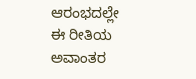ಆರಂಭದಲ್ಲೇ ಈ ರೀತಿಯ ಅವಾಂತರ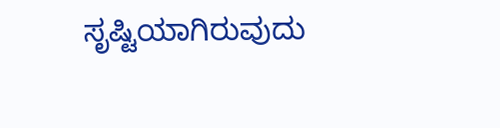ಸೃಷ್ಟಿಯಾಗಿರುವುದು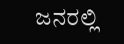ಜನರಲ್ಲಿ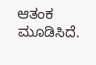ಆತಂಕ ಮೂಡಿಸಿದೆ.